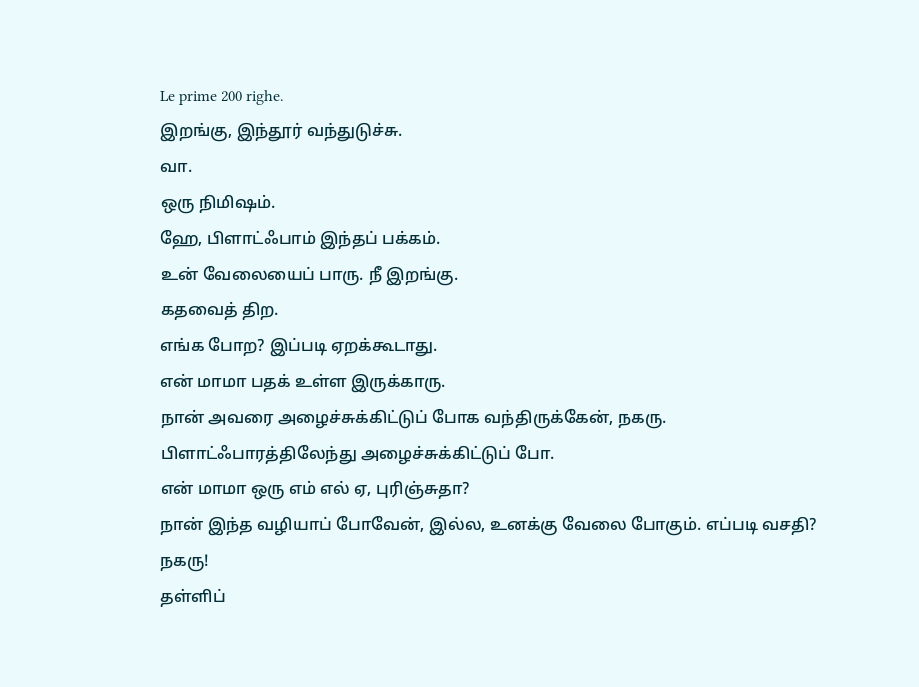Le prime 200 righe.
இறங்கு, இந்தூர் வந்துடுச்சு.
வா.
ஒரு நிமிஷம்.
ஹே, பிளாட்ஃபாம் இந்தப் பக்கம்.
உன் வேலையைப் பாரு. நீ இறங்கு.
கதவைத் திற.
எங்க போற? இப்படி ஏறக்கூடாது.
என் மாமா பதக் உள்ள இருக்காரு.
நான் அவரை அழைச்சுக்கிட்டுப் போக வந்திருக்கேன், நகரு.
பிளாட்ஃபாரத்திலேந்து அழைச்சுக்கிட்டுப் போ.
என் மாமா ஒரு எம் எல் ஏ, புரிஞ்சுதா?
நான் இந்த வழியாப் போவேன், இல்ல, உனக்கு வேலை போகும். எப்படி வசதி?
நகரு!
தள்ளிப்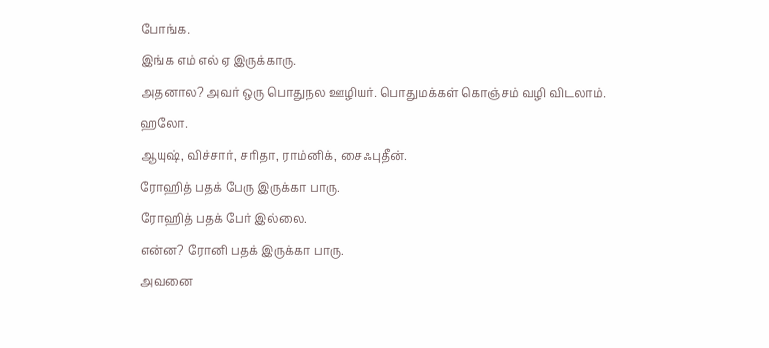போங்க.
இங்க எம் எல் ஏ இருக்காரு.
அதனால? அவர் ஒரு பொதுநல ஊழியர். பொதுமக்கள் கொஞ்சம் வழி விடலாம்.
ஹலோ.
ஆயுஷ், விச்சார், சரிதா, ராம்னிக், சைஃபுதீன்.
ரோஹித் பதக் பேரு இருக்கா பாரு.
ரோஹித் பதக் பேர் இல்லை.
என்ன? ரோனி பதக் இருக்கா பாரு.
அவனை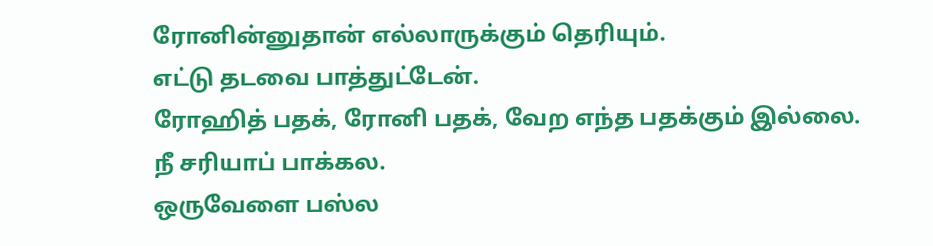ரோனின்னுதான் எல்லாருக்கும் தெரியும்.
எட்டு தடவை பாத்துட்டேன்.
ரோஹித் பதக், ரோனி பதக், வேற எந்த பதக்கும் இல்லை.
நீ சரியாப் பாக்கல.
ஒருவேளை பஸ்ல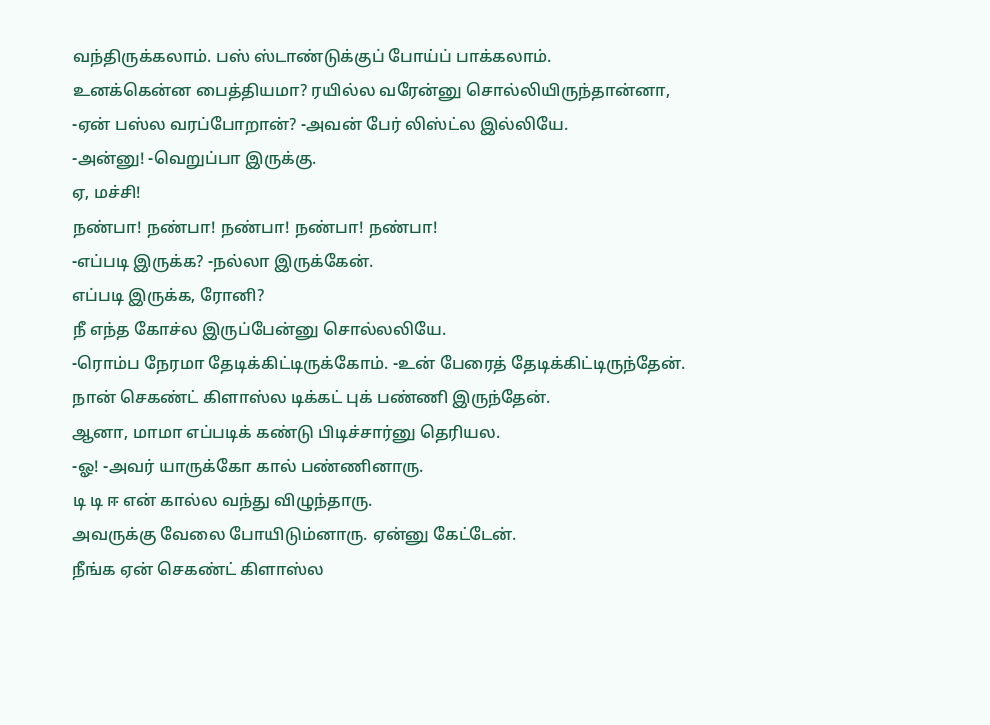வந்திருக்கலாம். பஸ் ஸ்டாண்டுக்குப் போய்ப் பாக்கலாம்.
உனக்கென்ன பைத்தியமா? ரயில்ல வரேன்னு சொல்லியிருந்தான்னா,
-ஏன் பஸ்ல வரப்போறான்? -அவன் பேர் லிஸ்ட்ல இல்லியே.
-அன்னு! -வெறுப்பா இருக்கு.
ஏ, மச்சி!
நண்பா! நண்பா! நண்பா! நண்பா! நண்பா!
-எப்படி இருக்க? -நல்லா இருக்கேன்.
எப்படி இருக்க, ரோனி?
நீ எந்த கோச்ல இருப்பேன்னு சொல்லலியே.
-ரொம்ப நேரமா தேடிக்கிட்டிருக்கோம். -உன் பேரைத் தேடிக்கிட்டிருந்தேன்.
நான் செகண்ட் கிளாஸ்ல டிக்கட் புக் பண்ணி இருந்தேன்.
ஆனா, மாமா எப்படிக் கண்டு பிடிச்சார்னு தெரியல.
-ஓ! -அவர் யாருக்கோ கால் பண்ணினாரு.
டி டி ஈ என் கால்ல வந்து விழுந்தாரு.
அவருக்கு வேலை போயிடும்னாரு. ஏன்னு கேட்டேன்.
நீங்க ஏன் செகண்ட் கிளாஸ்ல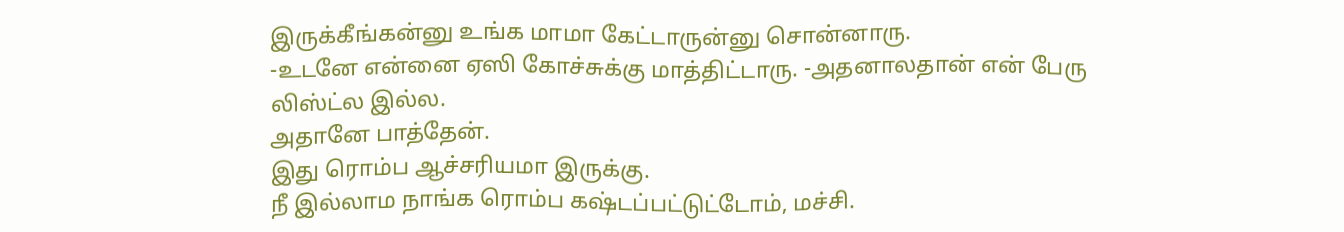இருக்கீங்கன்னு உங்க மாமா கேட்டாருன்னு சொன்னாரு.
-உடனே என்னை ஏஸி கோச்சுக்கு மாத்திட்டாரு. -அதனாலதான் என் பேரு லிஸ்ட்ல இல்ல.
அதானே பாத்தேன்.
இது ரொம்ப ஆச்சரியமா இருக்கு.
நீ இல்லாம நாங்க ரொம்ப கஷ்டப்பட்டுட்டோம், மச்சி.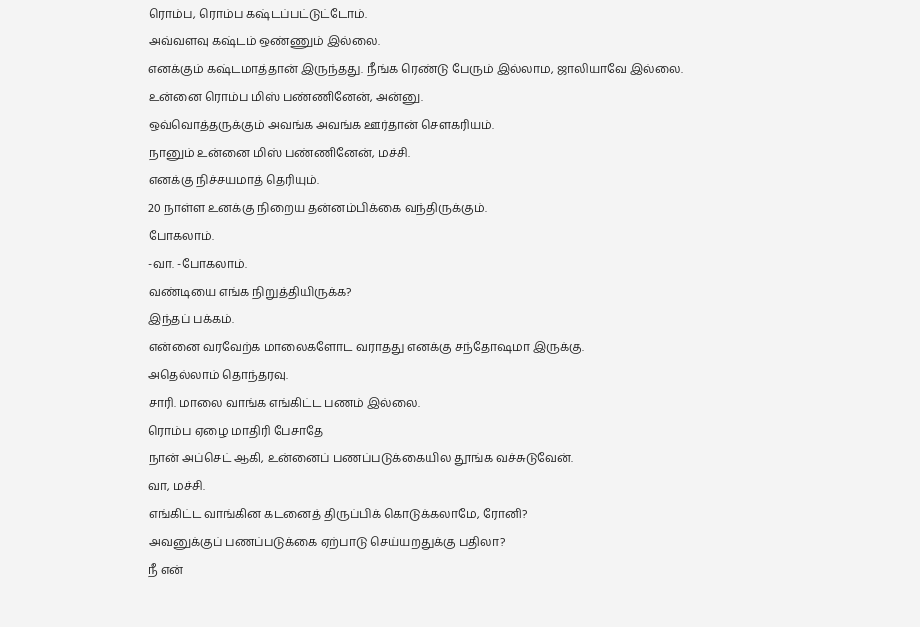ரொம்ப, ரொம்ப கஷ்டப்பட்டுட்டோம்.
அவ்வளவு கஷ்டம் ஒண்ணும் இல்லை.
எனக்கும் கஷ்டமாத்தான் இருந்தது. நீங்க ரெண்டு பேரும் இல்லாம, ஜாலியாவே இல்லை.
உன்னை ரொம்ப மிஸ் பண்ணினேன், அன்னு.
ஒவ்வொத்தருக்கும் அவங்க அவங்க ஊர்தான் சௌகரியம்.
நானும் உன்னை மிஸ் பண்ணினேன், மச்சி.
எனக்கு நிச்சயமாத் தெரியும்.
20 நாள்ள உனக்கு நிறைய தன்னம்பிக்கை வந்திருக்கும்.
போகலாம்.
-வா. -போகலாம்.
வண்டியை எங்க நிறுத்தியிருக்க?
இந்தப் பக்கம்.
என்னை வரவேற்க மாலைகளோட வராதது எனக்கு சந்தோஷமா இருக்கு.
அதெல்லாம் தொந்தரவு.
சாரி. மாலை வாங்க எங்கிட்ட பணம் இல்லை.
ரொம்ப ஏழை மாதிரி பேசாதே
நான் அப்செட் ஆகி, உன்னைப் பணப்படுக்கையில தூங்க வச்சுடுவேன்.
வா, மச்சி.
எங்கிட்ட வாங்கின கடனைத் திருப்பிக் கொடுக்கலாமே, ரோனி?
அவனுக்குப் பணப்படுக்கை ஏற்பாடு செய்யறதுக்கு பதிலா?
நீ என்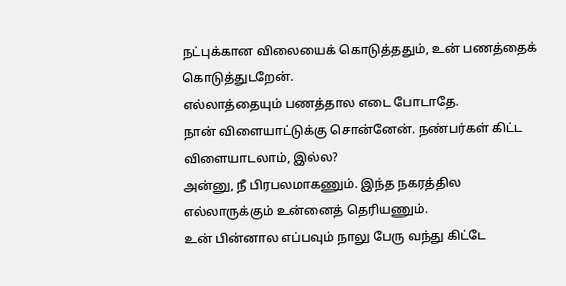நட்புக்கான விலையைக் கொடுத்ததும், உன் பணத்தைக் கொடுத்துடறேன்.
எல்லாத்தையும் பணத்தால எடை போடாதே.
நான் விளையாட்டுக்கு சொன்னேன். நண்பர்கள் கிட்ட விளையாடலாம், இல்ல?
அன்னு, நீ பிரபலமாகணும். இந்த நகரத்தில எல்லாருக்கும் உன்னைத் தெரியணும்.
உன் பின்னால எப்பவும் நாலு பேரு வந்து கிட்டே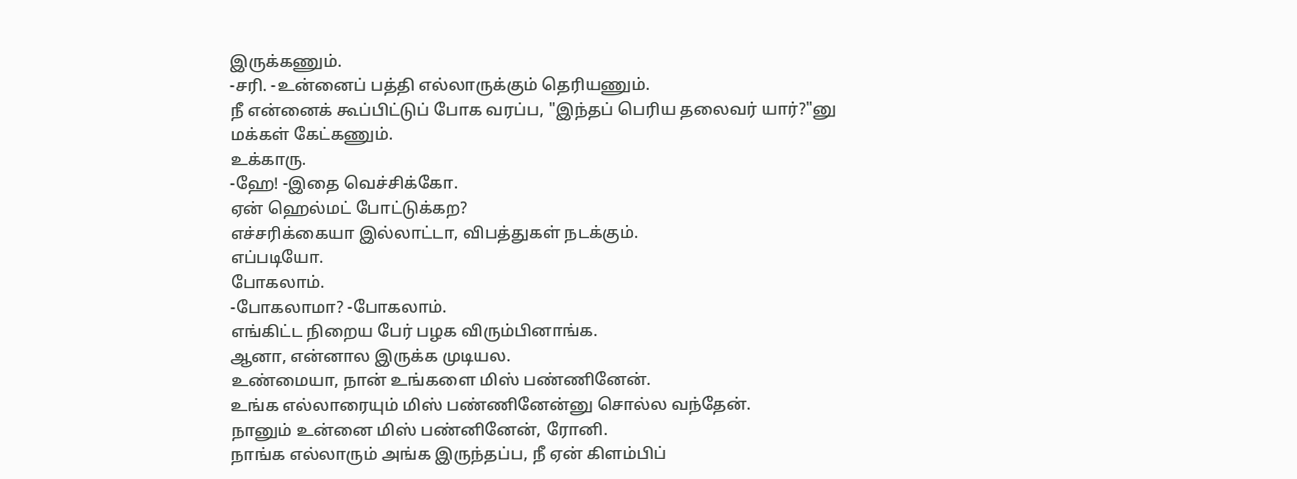இருக்கணும்.
-சரி. -உன்னைப் பத்தி எல்லாருக்கும் தெரியணும்.
நீ என்னைக் கூப்பிட்டுப் போக வரப்ப, "இந்தப் பெரிய தலைவர் யார்?"னு மக்கள் கேட்கணும்.
உக்காரு.
-ஹே! -இதை வெச்சிக்கோ.
ஏன் ஹெல்மட் போட்டுக்கற?
எச்சரிக்கையா இல்லாட்டா, விபத்துகள் நடக்கும்.
எப்படியோ.
போகலாம்.
-போகலாமா? -போகலாம்.
எங்கிட்ட நிறைய பேர் பழக விரும்பினாங்க.
ஆனா, என்னால இருக்க முடியல.
உண்மையா, நான் உங்களை மிஸ் பண்ணினேன்.
உங்க எல்லாரையும் மிஸ் பண்ணினேன்னு சொல்ல வந்தேன்.
நானும் உன்னை மிஸ் பண்னினேன், ரோனி.
நாங்க எல்லாரும் அங்க இருந்தப்ப, நீ ஏன் கிளம்பிப்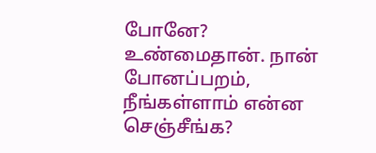போனே?
உண்மைதான். நான் போனப்பறம், நீங்கள்ளாம் என்ன செஞ்சீங்க?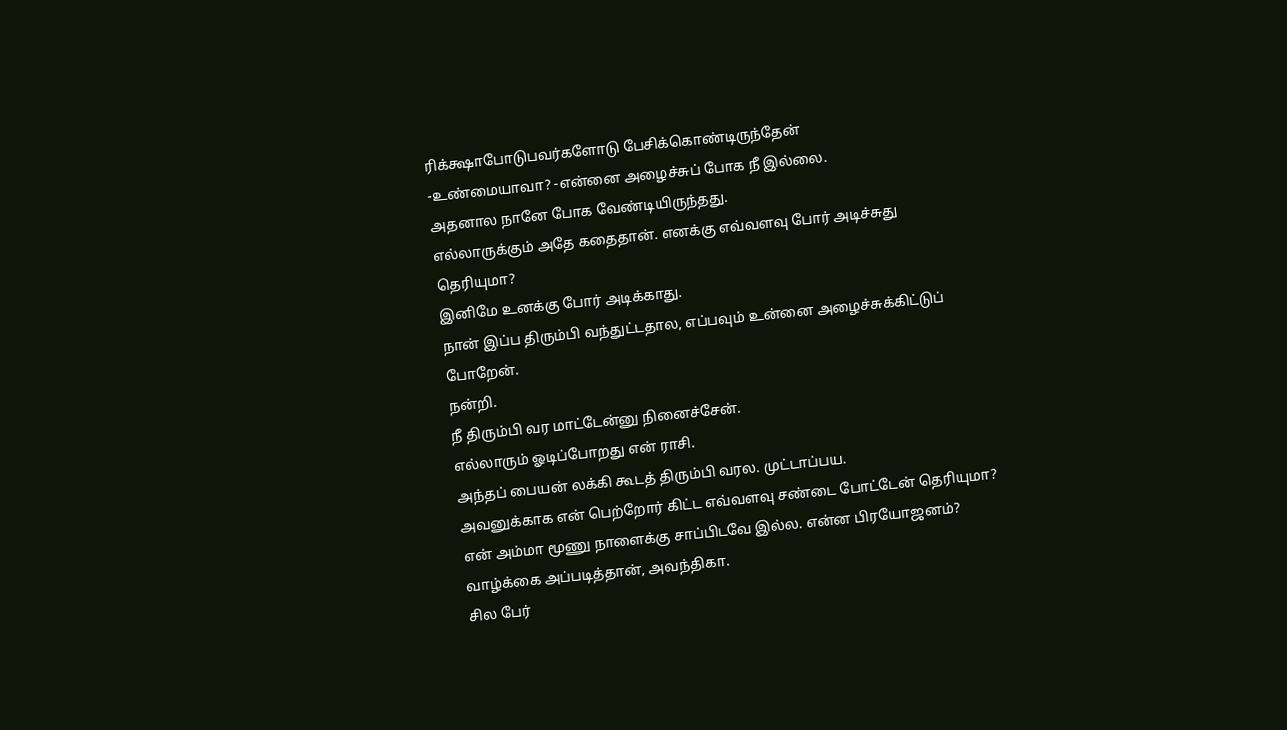ரிக்க்ஷாபோடுபவர்களோடு பேசிக்கொண்டிருந்தேன்
-உண்மையாவா? -என்னை அழைச்சுப் போக நீ இல்லை.
அதனால நானே போக வேண்டியிருந்தது.
எல்லாருக்கும் அதே கதைதான். எனக்கு எவ்வளவு போர் அடிச்சுது தெரியுமா?
இனிமே உனக்கு போர் அடிக்காது.
நான் இப்ப திரும்பி வந்துட்டதால, எப்பவும் உன்னை அழைச்சுக்கிட்டுப் போறேன்.
நன்றி.
நீ திரும்பி வர மாட்டேன்னு நினைச்சேன்.
எல்லாரும் ஓடிப்போறது என் ராசி.
அந்தப் பையன் லக்கி கூடத் திரும்பி வரல. முட்டாப்பய.
அவனுக்காக என் பெற்றோர் கிட்ட எவ்வளவு சண்டை போட்டேன் தெரியுமா?
என் அம்மா மூணு நாளைக்கு சாப்பிடவே இல்ல. என்ன பிரயோஜனம்?
வாழ்க்கை அப்படித்தான், அவந்திகா.
சில பேர்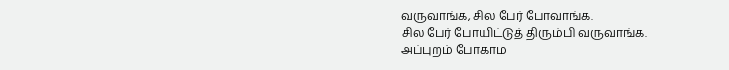வருவாங்க, சில பேர் போவாங்க.
சில பேர் போயிட்டுத் திரும்பி வருவாங்க.
அப்புறம் போகாம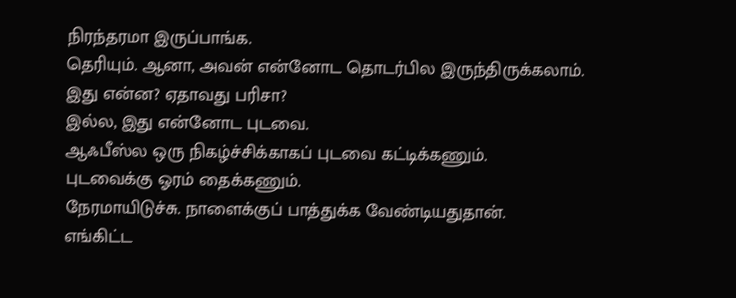நிரந்தரமா இருப்பாங்க.
தெரியும். ஆனா, அவன் என்னோட தொடர்பில இருந்திருக்கலாம்.
இது என்ன? ஏதாவது பரிசா?
இல்ல, இது என்னோட புடவை.
ஆஃபீஸ்ல ஒரு நிகழ்ச்சிக்காகப் புடவை கட்டிக்கணும்.
புடவைக்கு ஓரம் தைக்கணும்.
நேரமாயிடுச்சு. நாளைக்குப் பாத்துக்க வேண்டியதுதான்.
எங்கிட்ட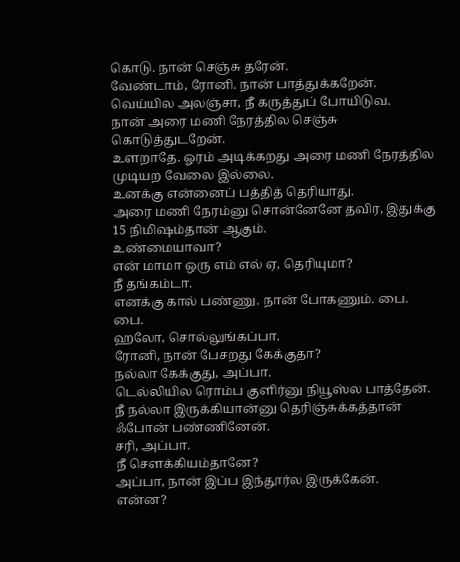கொடு. நான் செஞ்சு தரேன்.
வேண்டாம், ரோனி. நான் பாத்துக்கறேன்.
வெய்யில அலஞ்சா, நீ கருத்துப் போயிடுவ.
நான் அரை மணி நேரத்தில செஞ்சு கொடுத்துடறேன்.
உளறாதே. ஓரம் அடிக்கறது அரை மணி நேரத்தில முடியற வேலை இல்லை.
உனக்கு என்னைப் பத்தித் தெரியாது.
அரை மணி நேரம்னு சொன்னேனே தவிர, இதுக்கு 15 நிமிஷம்தான் ஆகும்.
உண்மையாவா?
என் மாமா ஒரு எம் எல் ஏ, தெரியுமா?
நீ தங்கம்டா.
எனக்கு கால் பண்ணு. நான் போகணும். பை.
பை.
ஹலோ, சொல்லுங்கப்பா.
ரோனி, நான் பேசறது கேக்குதா?
நல்லா கேக்குது, அப்பா.
டெல்லியில ரொம்ப குளிர்னு நியூஸ்ல பாத்தேன்.
நீ நல்லா இருக்கியான்னு தெரிஞ்சுக்கத்தான் ஃபோன் பண்ணினேன்.
சரி, அப்பா.
நீ சௌக்கியம்தானே?
அப்பா, நான் இப்ப இந்தூர்ல இருக்கேன்.
என்ன?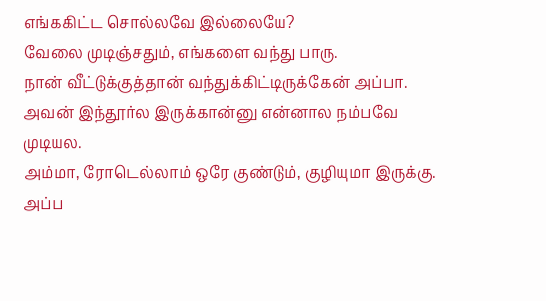எங்ககிட்ட சொல்லவே இல்லையே?
வேலை முடிஞ்சதும், எங்களை வந்து பாரு.
நான் வீட்டுக்குத்தான் வந்துக்கிட்டிருக்கேன் அப்பா.
அவன் இந்தூர்ல இருக்கான்னு என்னால நம்பவே முடியல.
அம்மா, ரோடெல்லாம் ஒரே குண்டும், குழியுமா இருக்கு.
அப்ப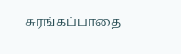சுரங்கப்பாதை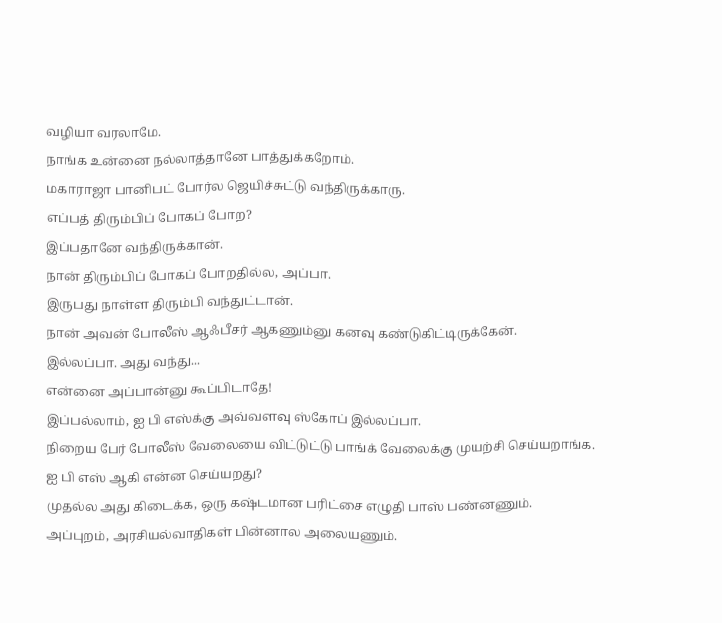வழியா வரலாமே.
நாங்க உன்னை நல்லாத்தானே பாத்துக்கறோம்.
மகாராஜா பானிபட் போர்ல ஜெயிச்சுட்டு வந்திருக்காரு.
எப்பத் திரும்பிப் போகப் போற?
இப்பதானே வந்திருக்கான்.
நான் திரும்பிப் போகப் போறதில்ல, அப்பா.
இருபது நாள்ள திரும்பி வந்துட்டான்.
நான் அவன் போலீஸ் ஆஃபீசர் ஆகணும்னு கனவு கண்டுகிட்டிருக்கேன்.
இல்லப்பா. அது வந்து...
என்னை அப்பான்னு கூப்பிடாதே!
இப்பல்லாம், ஐ பி எஸ்க்கு அவ்வளவு ஸ்கோப் இல்லப்பா.
நிறைய பேர் போலீஸ் வேலையை விட்டுட்டு பாங்க் வேலைக்கு முயற்சி செய்யறாங்க.
ஐ பி எஸ் ஆகி என்ன செய்யறது?
முதல்ல அது கிடைக்க, ஒரு கஷ்டமான பரிட்சை எழுதி பாஸ் பண்னணும்.
அப்புறம், அரசியல்வாதிகள் பின்னால அலையணும்.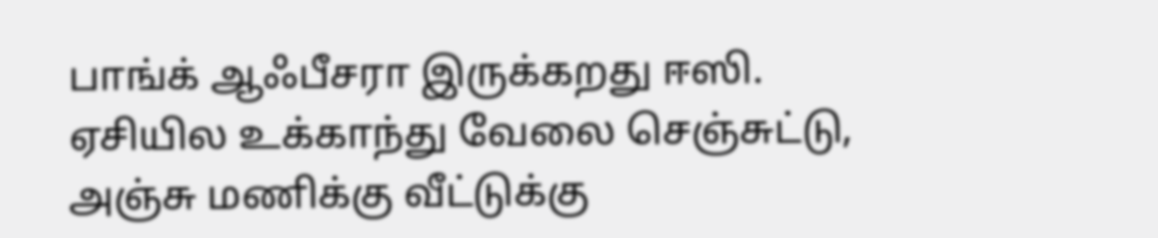பாங்க் ஆஃபீசரா இருக்கறது ஈஸி.
ஏசியில உக்காந்து வேலை செஞ்சுட்டு, அஞ்சு மணிக்கு வீட்டுக்கு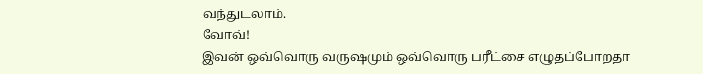வந்துடலாம்.
வோவ்!
இவன் ஒவ்வொரு வருஷமும் ஒவ்வொரு பரீட்சை எழுதப்போறதா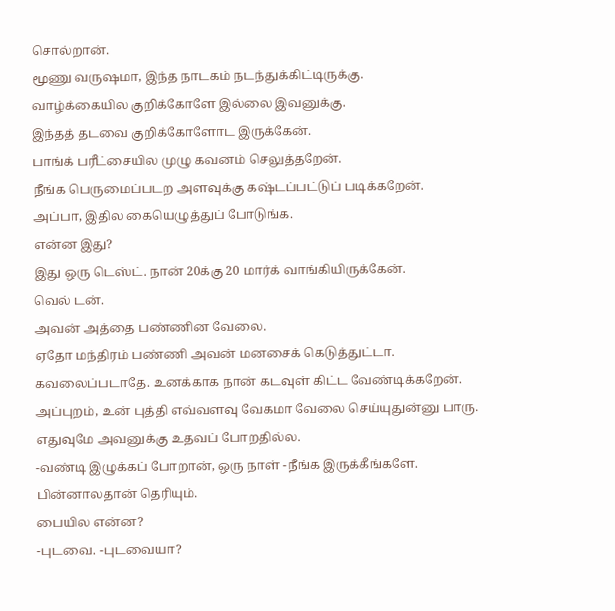சொல்றான்.
மூணு வருஷமா, இந்த நாடகம் நடந்துக்கிட்டிருக்கு.
வாழ்க்கையில குறிக்கோளே இல்லை இவனுக்கு.
இந்தத் தடவை குறிக்கோளோட இருக்கேன்.
பாங்க் பரீட்சையில முழு கவனம் செலுத்தறேன்.
நீங்க பெருமைப்படற அளவுக்கு கஷ்டப்பட்டுப் படிக்கறேன்.
அப்பா, இதில கையெழுத்துப் போடுங்க.
என்ன இது?
இது ஒரு டெஸ்ட். நான் 20க்கு 20 மார்க் வாங்கியிருக்கேன்.
வெல் டன்.
அவன் அத்தை பண்ணின வேலை.
ஏதோ மந்திரம் பண்ணி அவன் மனசைக் கெடுத்துட்டா.
கவலைப்படாதே. உனக்காக நான் கடவுள் கிட்ட வேண்டிக்கறேன்.
அப்புறம், உன் புத்தி எவ்வளவு வேகமா வேலை செய்யுதுன்னு பாரு.
எதுவுமே அவனுக்கு உதவப் போறதில்ல.
-வண்டி இழுக்கப் போறான், ஒரு நாள் -நீங்க இருக்கீங்களே.
பின்னாலதான் தெரியும்.
பையில என்ன?
-புடவை. -புடவையா?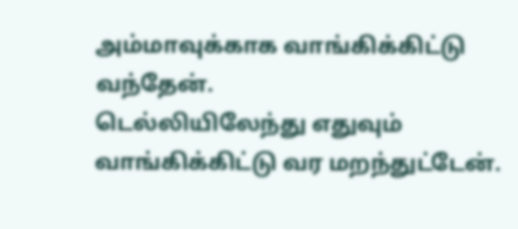அம்மாவுக்காக வாங்கிக்கிட்டு வந்தேன்.
டெல்லியிலேந்து எதுவும் வாங்கிக்கிட்டு வர மறந்துட்டேன்.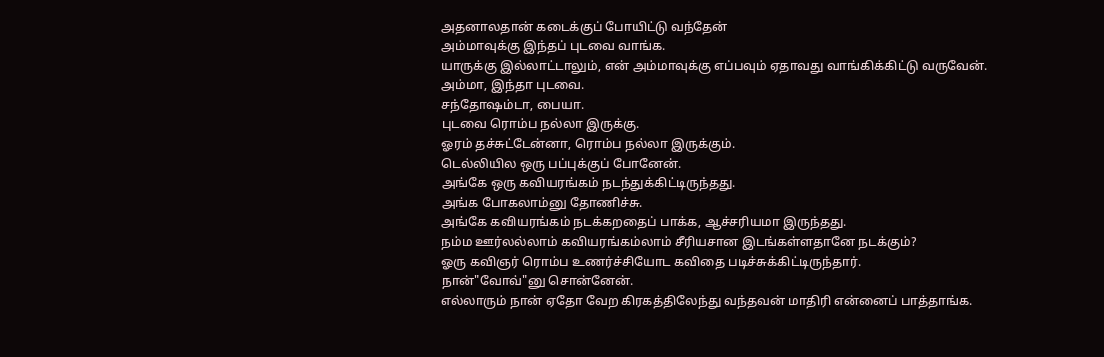அதனாலதான் கடைக்குப் போயிட்டு வந்தேன்
அம்மாவுக்கு இந்தப் புடவை வாங்க.
யாருக்கு இல்லாட்டாலும், என் அம்மாவுக்கு எப்பவும் ஏதாவது வாங்கிக்கிட்டு வருவேன்.
அம்மா, இந்தா புடவை.
சந்தோஷம்டா, பையா.
புடவை ரொம்ப நல்லா இருக்கு.
ஓரம் தச்சுட்டேன்னா, ரொம்ப நல்லா இருக்கும்.
டெல்லியில ஒரு பப்புக்குப் போனேன்.
அங்கே ஒரு கவியரங்கம் நடந்துக்கிட்டிருந்தது.
அங்க போகலாம்னு தோணிச்சு.
அங்கே கவியரங்கம் நடக்கறதைப் பாக்க, ஆச்சரியமா இருந்தது.
நம்ம ஊர்லல்லாம் கவியரங்கம்லாம் சீரியசான இடங்கள்ளதானே நடக்கும்?
ஓரு கவிஞர் ரொம்ப உணர்ச்சியோட கவிதை படிச்சுக்கிட்டிருந்தார்.
நான்"வோவ்"னு சொன்னேன்.
எல்லாரும் நான் ஏதோ வேற கிரகத்திலேந்து வந்தவன் மாதிரி என்னைப் பாத்தாங்க.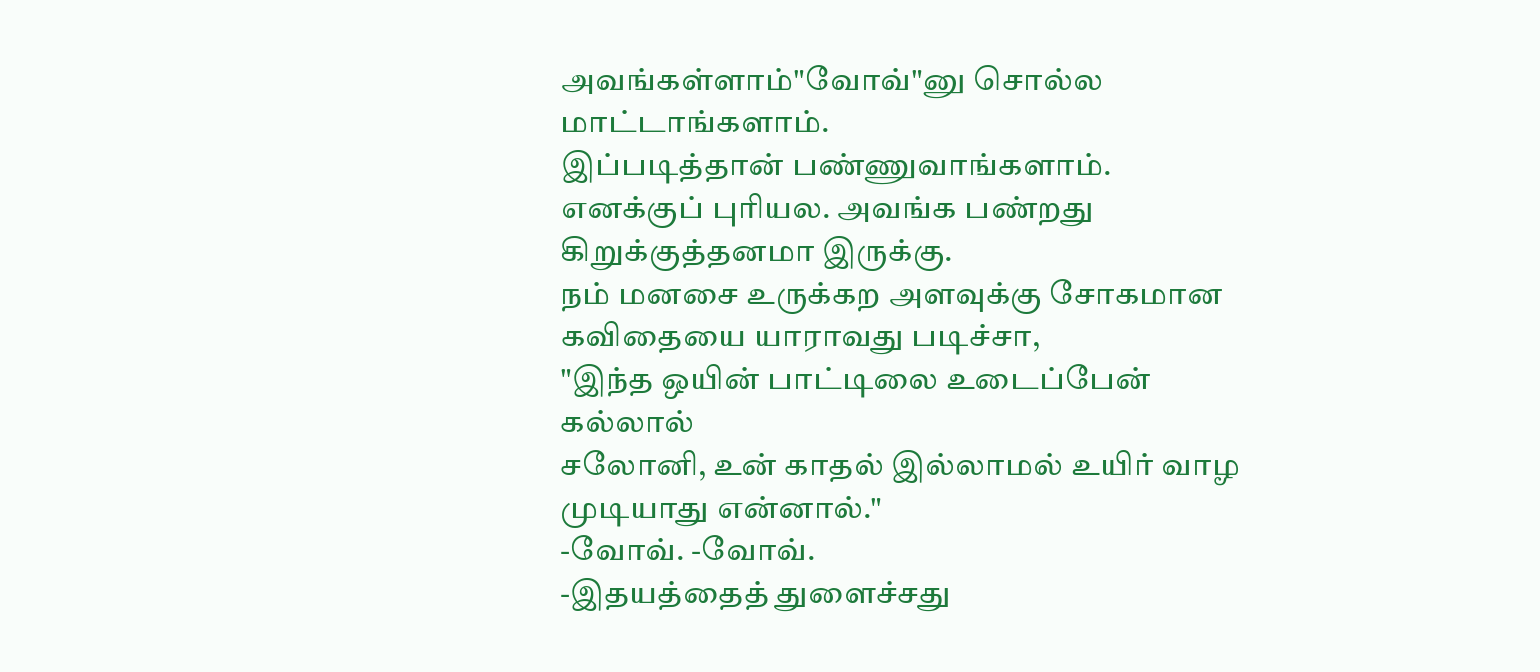அவங்கள்ளாம்"வோவ்"னு சொல்ல மாட்டாங்களாம்.
இப்படித்தான் பண்ணுவாங்களாம்.
எனக்குப் புரியல. அவங்க பண்றது கிறுக்குத்தனமா இருக்கு.
நம் மனசை உருக்கற அளவுக்கு சோகமான கவிதையை யாராவது படிச்சா,
"இந்த ஒயின் பாட்டிலை உடைப்பேன் கல்லால்
சலோனி, உன் காதல் இல்லாமல் உயிர் வாழ முடியாது என்னால்."
-வோவ். -வோவ்.
-இதயத்தைத் துளைச்சது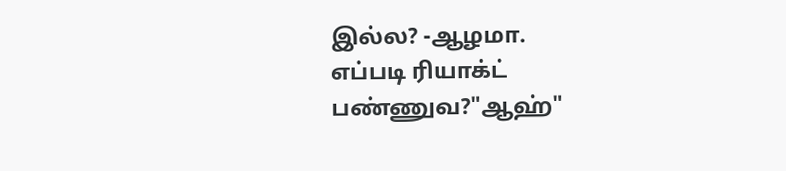இல்ல? -ஆழமா.
எப்படி ரியாக்ட் பண்ணுவ?"ஆஹ்"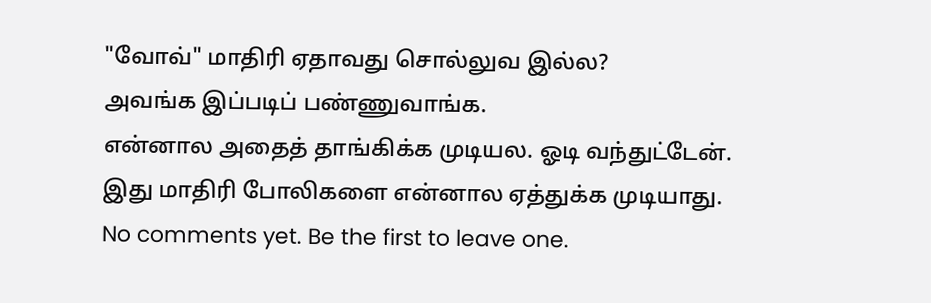"வோவ்" மாதிரி ஏதாவது சொல்லுவ இல்ல?
அவங்க இப்படிப் பண்ணுவாங்க.
என்னால அதைத் தாங்கிக்க முடியல. ஓடி வந்துட்டேன்.
இது மாதிரி போலிகளை என்னால ஏத்துக்க முடியாது.
No comments yet. Be the first to leave one.